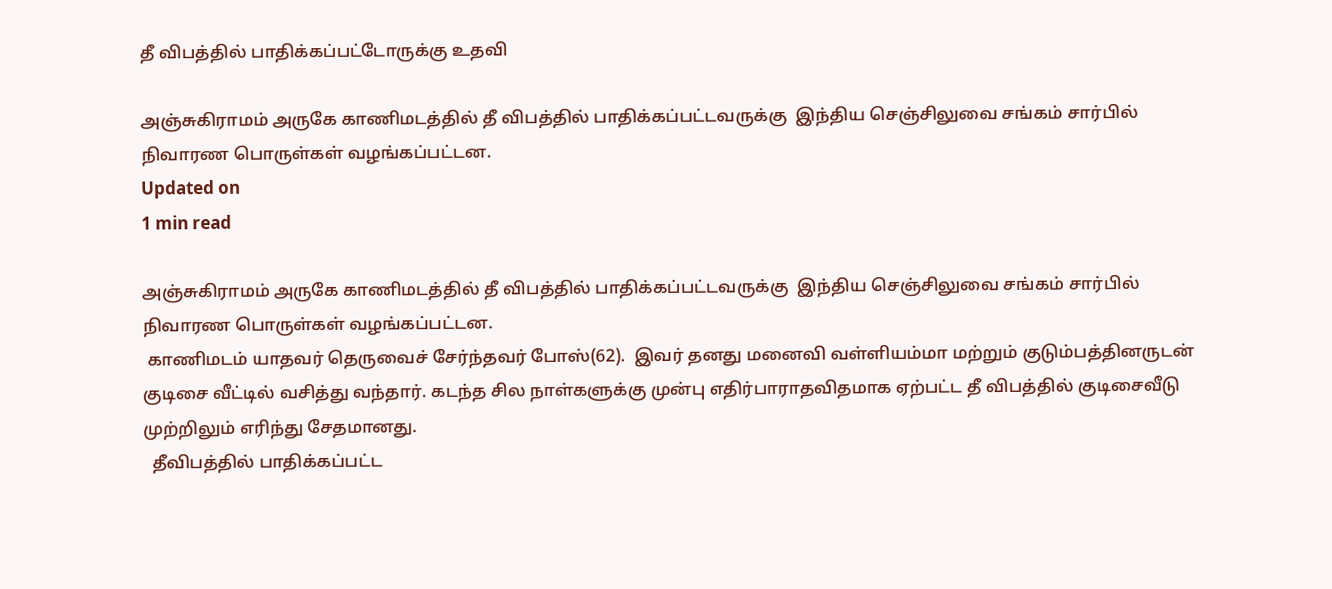தீ விபத்தில் பாதிக்கப்பட்டோருக்கு உதவி

அஞ்சுகிராமம் அருகே காணிமடத்தில் தீ விபத்தில் பாதிக்கப்பட்டவருக்கு  இந்திய செஞ்சிலுவை சங்கம் சார்பில் நிவாரண பொருள்கள் வழங்கப்பட்டன.
Updated on
1 min read

அஞ்சுகிராமம் அருகே காணிமடத்தில் தீ விபத்தில் பாதிக்கப்பட்டவருக்கு  இந்திய செஞ்சிலுவை சங்கம் சார்பில் நிவாரண பொருள்கள் வழங்கப்பட்டன.
 காணிமடம் யாதவர் தெருவைச் சேர்ந்தவர் போஸ்(62).  இவர் தனது மனைவி வள்ளியம்மா மற்றும் குடும்பத்தினருடன் குடிசை வீட்டில் வசித்து வந்தார். கடந்த சில நாள்களுக்கு முன்பு எதிர்பாராதவிதமாக ஏற்பட்ட தீ விபத்தில் குடிசைவீடு முற்றிலும் எரிந்து சேதமானது.
  தீவிபத்தில் பாதிக்கப்பட்ட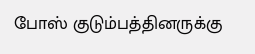போஸ் குடும்பத்தினருக்கு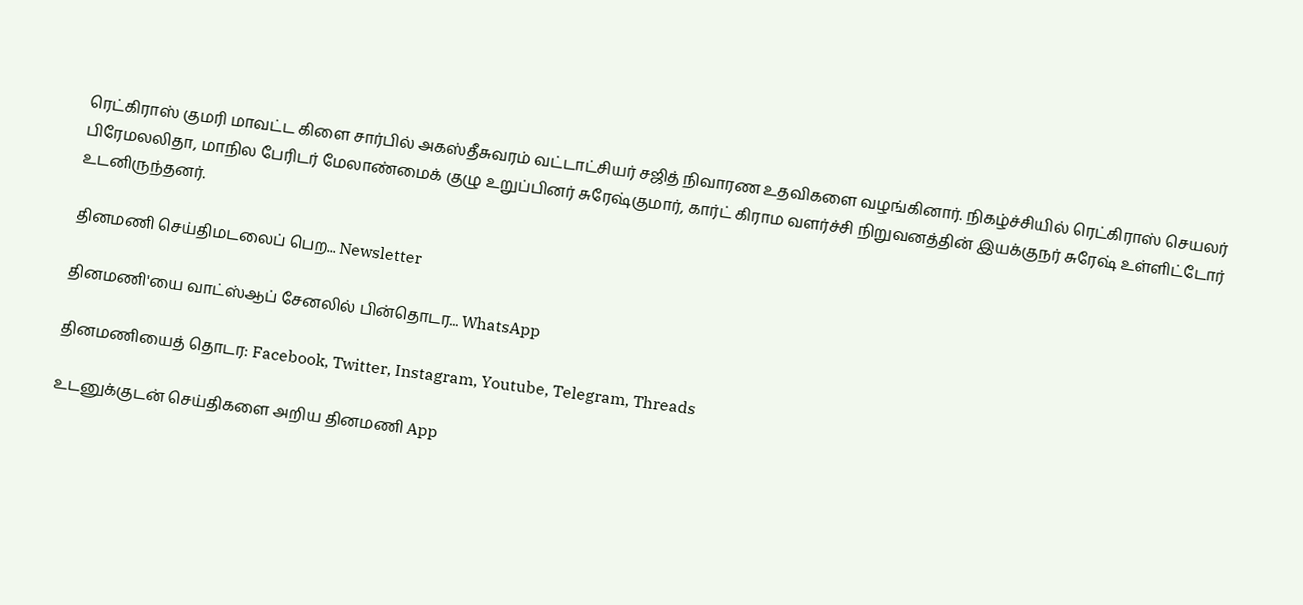ரெட்கிராஸ் குமரி மாவட்ட கிளை சார்பில் அகஸ்தீசுவரம் வட்டாட்சியர் சஜித் நிவாரண உதவிகளை வழங்கினார். நிகழ்ச்சியில் ரெட்கிராஸ் செயலர் பிரேமலலிதா, மாநில பேரிடர் மேலாண்மைக் குழு உறுப்பினர் சுரேஷ்குமார், கார்ட் கிராம வளர்ச்சி நிறுவனத்தின் இயக்குநர் சுரேஷ் உள்ளிட்டோர் உடனிருந்தனர்.

தினமணி செய்திமடலைப் பெற... Newsletter

தினமணி'யை வாட்ஸ்ஆப் சேனலில் பின்தொடர... WhatsApp

தினமணியைத் தொடர: Facebook, Twitter, Instagram, Youtube, Telegram, Threads

உடனுக்குடன் செய்திகளை அறிய தினமணி App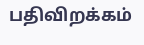பதிவிறக்கம்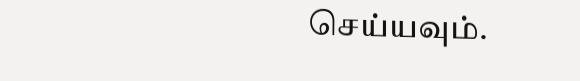செய்யவும்.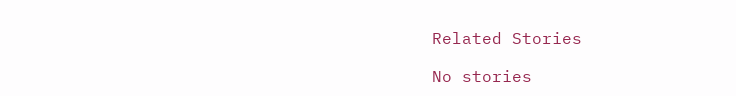Related Stories

No stories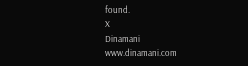found.
X
Dinamani
www.dinamani.com